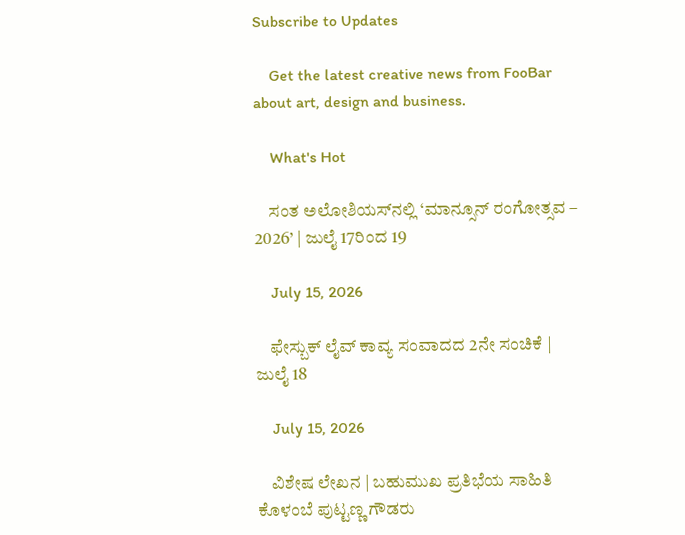Subscribe to Updates

    Get the latest creative news from FooBar about art, design and business.

    What's Hot

    ಸಂತ ಅಲೋಶಿಯಸ್‌ನಲ್ಲಿ ‘ಮಾನ್ಸೂನ್ ರಂಗೋತ್ಸವ – 2026’ | ಜುಲೈ 17ರಿಂದ 19

    July 15, 2026

    ಫೇಸ್ಬುಕ್ ಲೈವ್ ಕಾವ್ಯ ಸಂವಾದದ 2ನೇ ಸಂಚಿಕೆ | ಜುಲೈ 18

    July 15, 2026

    ವಿಶೇಷ ಲೇಖನ | ಬಹುಮುಖ ಪ್ರತಿಭೆಯ ಸಾಹಿತಿ ಕೊಳಂಬೆ ಪುಟ್ಟಣ್ಣ ಗೌಡರು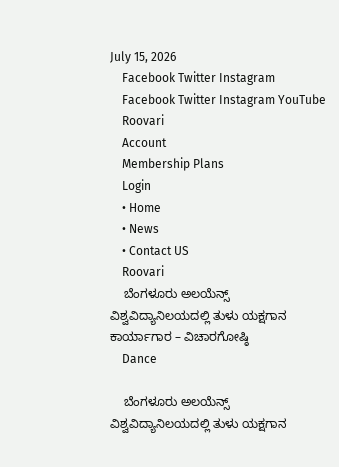July 15, 2026
    Facebook Twitter Instagram
    Facebook Twitter Instagram YouTube
    Roovari
    Account
    Membership Plans
    Login
    • Home
    • News
    • Contact US
    Roovari
    ಬೆಂಗಳೂರು ಅಲಯೆನ್ಸ್ ವಿಶ್ವವಿದ್ಯಾನಿಲಯದಲ್ಲಿ ತುಳು ಯಕ್ಷಗಾನ ಕಾರ್ಯಾಗಾರ – ವಿಚಾರಗೋಷ್ಠಿ
    Dance

    ಬೆಂಗಳೂರು ಅಲಯೆನ್ಸ್ ವಿಶ್ವವಿದ್ಯಾನಿಲಯದಲ್ಲಿ ತುಳು ಯಕ್ಷಗಾನ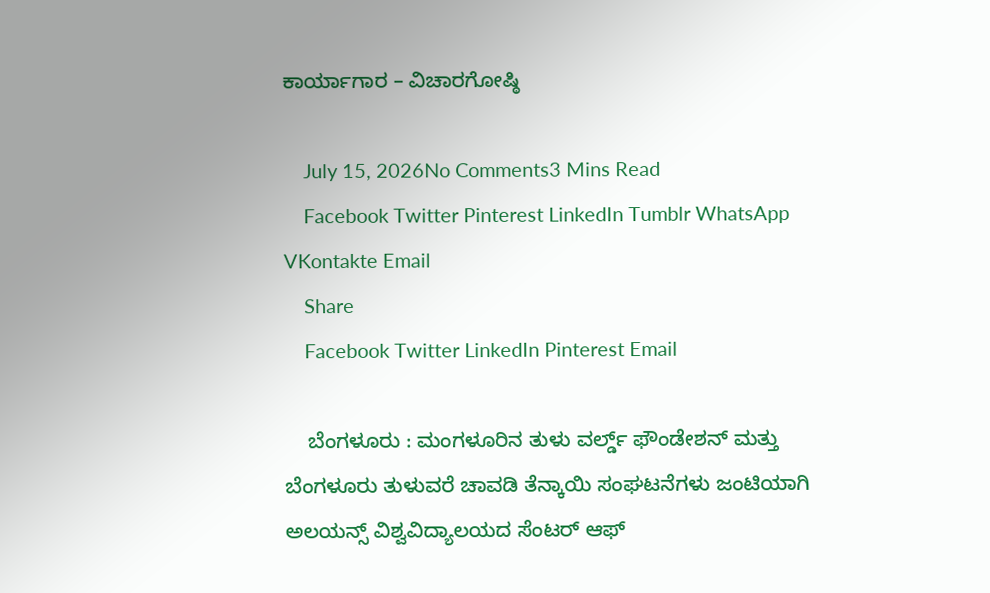ಕಾರ್ಯಾಗಾರ – ವಿಚಾರಗೋಷ್ಠಿ

    July 15, 2026No Comments3 Mins Read
    Facebook Twitter Pinterest LinkedIn Tumblr WhatsApp VKontakte Email
    Share
    Facebook Twitter LinkedIn Pinterest Email

    ಬೆಂಗಳೂರು : ಮಂಗಳೂರಿನ ತುಳು ವರ್ಲ್ಡ್ ಫೌಂಡೇಶನ್ ಮತ್ತು ಬೆಂಗಳೂರು ತುಳುವರೆ ಚಾವಡಿ ತೆನ್ಕಾಯಿ ಸಂಘಟನೆಗಳು ಜಂಟಿಯಾಗಿ ಅಲಯನ್ಸ್ ವಿಶ್ವವಿದ್ಯಾಲಯದ ಸೆಂಟರ್ ಆಫ್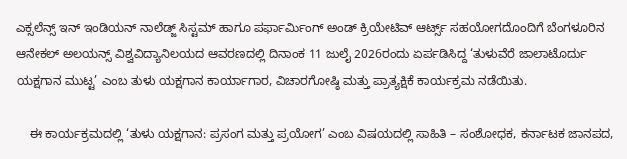ಎಕ್ಸಲೆನ್ಸ್ ಇನ್ ಇಂಡಿಯನ್ ನಾಲೆಡ್ಜ್ ಸಿಸ್ಟಮ್ ಹಾಗೂ ಪರ್ಫಾರ್ಮಿಂಗ್ ಅಂಡ್ ಕ್ರಿಯೇಟಿವ್ ಆರ್ಟ್ಸ್ ಸಹಯೋಗದೊಂದಿಗೆ ಬೆಂಗಳೂರಿನ ಆನೇಕಲ್ ಅಲಯನ್ಸ್ ವಿಶ್ವವಿದ್ಯಾನಿಲಯದ ಆವರಣದಲ್ಲಿ ದಿನಾಂಕ 11 ಜುಲೈ 2026ರಂದು ಏರ್ಪಡಿಸಿದ್ದ ‘ತುಳುವೆರೆ ಜಾಲಾಟೊರ್ದು ಯಕ್ಷಗಾನ ಮುಟ್ಟ’ ಎಂಬ ತುಳು ಯಕ್ಷಗಾನ ಕಾರ್ಯಾಗಾರ, ವಿಚಾರಗೋಷ್ಠಿ ಮತ್ತು ಪ್ರಾತ್ಯಕ್ಷಿಕೆ ಕಾರ್ಯಕ್ರಮ ನಡೆಯಿತು.

    ಈ ಕಾರ್ಯಕ್ರಮದಲ್ಲಿ ‘ತುಳು ಯಕ್ಷಗಾನ: ಪ್ರಸಂಗ ಮತ್ತು ಪ್ರಯೋಗ’ ಎಂಬ ವಿಷಯದಲ್ಲಿ ಸಾಹಿತಿ – ಸಂಶೋಧಕ, ಕರ್ನಾಟಕ ಜಾನಪದ,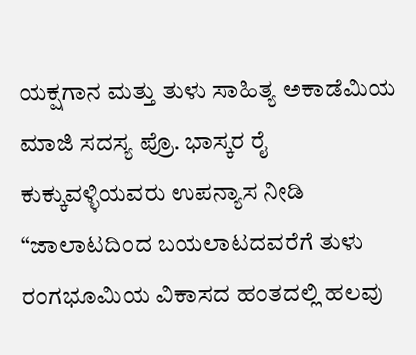ಯಕ್ಷಗಾನ ಮತ್ತು ತುಳು ಸಾಹಿತ್ಯ ಅಕಾಡೆಮಿಯ ಮಾಜಿ ಸದಸ್ಯ ಪ್ರೊ. ಭಾಸ್ಕರ ರೈ ಕುಕ್ಕುವಳ್ಳಿಯವರು ಉಪನ್ಯಾಸ ನೀಡಿ “ಜಾಲಾಟದಿಂದ ಬಯಲಾಟದವರೆಗೆ ತುಳು ರಂಗಭೂಮಿಯ ವಿಕಾಸದ ಹಂತದಲ್ಲಿ ಹಲವು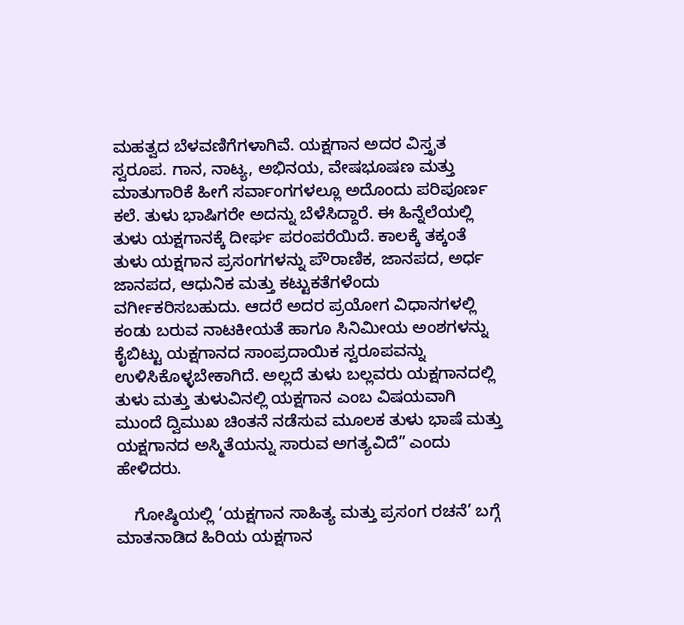ಮಹತ್ವದ ಬೆಳವಣಿಗೆಗಳಾಗಿವೆ. ಯಕ್ಷಗಾನ ಅದರ ವಿಸ್ತೃತ ಸ್ವರೂಪ. ಗಾನ, ನಾಟ್ಯ, ಅಭಿನಯ, ವೇಷಭೂಷಣ ಮತ್ತು ಮಾತುಗಾರಿಕೆ ಹೀಗೆ ಸರ್ವಾಂಗಗಳಲ್ಲೂ ಅದೊಂದು ಪರಿಪೂರ್ಣ ಕಲೆ. ತುಳು ಭಾಷಿಗರೇ ಅದನ್ನು ಬೆಳೆಸಿದ್ದಾರೆ. ಈ ಹಿನ್ನೆಲೆಯಲ್ಲಿ ತುಳು ಯಕ್ಷಗಾನಕ್ಕೆ ದೀರ್ಘ ಪರಂಪರೆಯಿದೆ. ಕಾಲಕ್ಕೆ ತಕ್ಕಂತೆ ತುಳು ಯಕ್ಷಗಾನ ಪ್ರಸಂಗಗಳನ್ನು ಪೌರಾಣಿಕ, ಜಾನಪದ, ಅರ್ಧ ಜಾನಪದ, ಆಧುನಿಕ ಮತ್ತು ಕಟ್ಟುಕತೆಗಳೆಂದು ವರ್ಗೀಕರಿಸಬಹುದು. ಆದರೆ ಅದರ ಪ್ರಯೋಗ ವಿಧಾನಗಳಲ್ಲಿ ಕಂಡು ಬರುವ ನಾಟಕೀಯತೆ ಹಾಗೂ ಸಿನಿಮೀಯ ಅಂಶಗಳನ್ನು ಕೈಬಿಟ್ಟು ಯಕ್ಷಗಾನದ ಸಾಂಪ್ರದಾಯಿಕ ಸ್ವರೂಪವನ್ನು ಉಳಿಸಿಕೊಳ್ಳಬೇಕಾಗಿದೆ. ಅಲ್ಲದೆ ತುಳು ಬಲ್ಲವರು ಯಕ್ಷಗಾನದಲ್ಲಿ ತುಳು ಮತ್ತು ತುಳುವಿನಲ್ಲಿ ಯಕ್ಷಗಾನ ಎಂಬ ವಿಷಯವಾಗಿ ಮುಂದೆ ದ್ವಿಮುಖ ಚಿಂತನೆ ನಡೆಸುವ ಮೂಲಕ ತುಳು ಭಾಷೆ ಮತ್ತು ಯಕ್ಷಗಾನದ ಅಸ್ಮಿತೆಯನ್ನು ಸಾರುವ ಅಗತ್ಯವಿದೆ” ಎಂದು ಹೇಳಿದರು.

    ಗೋಷ್ಠಿಯಲ್ಲಿ ‘ಯಕ್ಷಗಾನ ಸಾಹಿತ್ಯ ಮತ್ತು ಪ್ರಸಂಗ ರಚನೆ’ ಬಗ್ಗೆ ಮಾತನಾಡಿದ ಹಿರಿಯ ಯಕ್ಷಗಾನ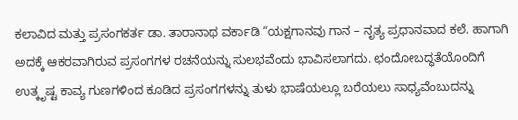ಕಲಾವಿದ ಮತ್ತು ಪ್ರಸಂಗಕರ್ತ ಡಾ. ತಾರಾನಾಥ ವರ್ಕಾಡಿ “ಯಕ್ಷಗಾನವು ಗಾನ – ನೃತ್ಯ ಪ್ರಧಾನವಾದ ಕಲೆ. ಹಾಗಾಗಿ ಅದಕ್ಕೆ ಆಕರವಾಗಿರುವ ಪ್ರಸಂಗಗಳ ರಚನೆಯನ್ನು ಸುಲಭವೆಂದು ಭಾವಿಸಲಾಗದು. ಛಂದೋಬದ್ಧತೆಯೊಂದಿಗೆ ಉತ್ಕೃಷ್ಟ ಕಾವ್ಯ ಗುಣಗಳಿಂದ ಕೂಡಿದ ಪ್ರಸಂಗಗಳನ್ನು ತುಳು ಭಾಷೆಯಲ್ಲೂ ಬರೆಯಲು ಸಾಧ್ಯವೆಂಬುದನ್ನು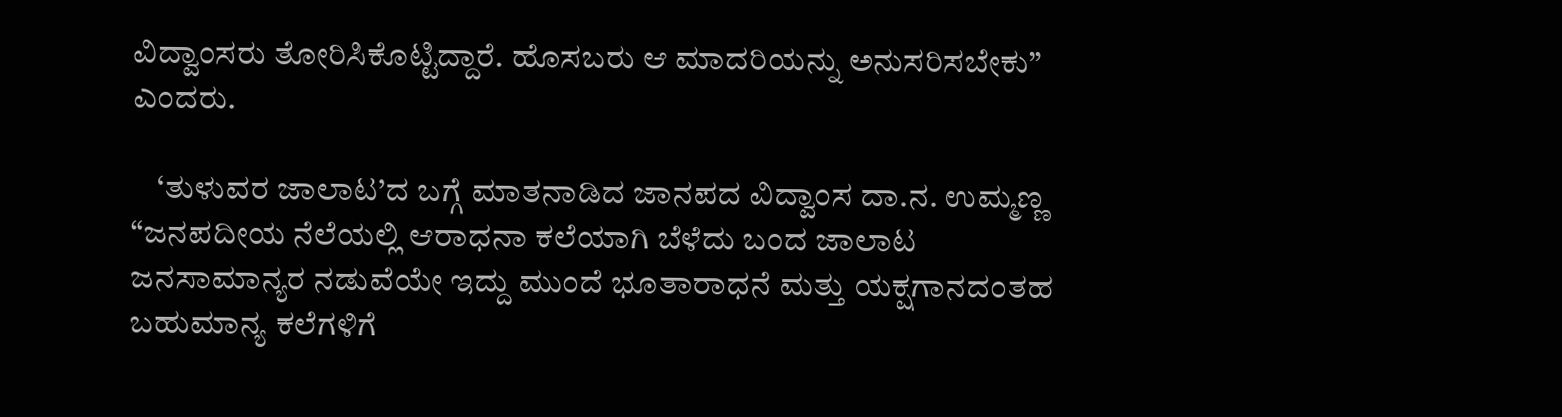ವಿದ್ವಾಂಸರು ತೋರಿಸಿಕೊಟ್ಟಿದ್ದಾರೆ. ಹೊಸಬರು ಆ ಮಾದರಿಯನ್ನು ಅನುಸರಿಸಬೇಕು” ಎಂದರು.

    ‘ತುಳುವರ ಜಾಲಾಟ’ದ ಬಗ್ಗೆ ಮಾತನಾಡಿದ ಜಾನಪದ ವಿದ್ವಾಂಸ ದಾ.ನ. ಉಮ್ಮಣ್ಣ “ಜನಪದೀಯ ನೆಲೆಯಲ್ಲಿ ಆರಾಧನಾ ಕಲೆಯಾಗಿ ಬೆಳೆದು ಬಂದ ಜಾಲಾಟ ಜನಸಾಮಾನ್ಯರ ನಡುವೆಯೇ ಇದ್ದು ಮುಂದೆ ಭೂತಾರಾಧನೆ ಮತ್ತು ಯಕ್ಷಗಾನದಂತಹ ಬಹುಮಾನ್ಯ ಕಲೆಗಳಿಗೆ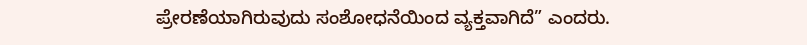ಪ್ರೇರಣೆಯಾಗಿರುವುದು ಸಂಶೋಧನೆಯಿಂದ ವ್ಯಕ್ತವಾಗಿದೆ” ಎಂದರು.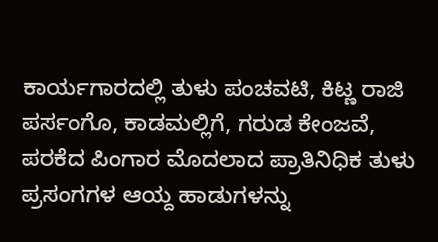ಕಾರ್ಯಗಾರದಲ್ಲಿ ತುಳು ಪಂಚವಟಿ, ಕಿಟ್ಣ ರಾಜಿ ಪರ್ಸಂಗೊ, ಕಾಡಮಲ್ಲಿಗೆ, ಗರುಡ ಕೇಂಜವೆ, ಪರಕೆದ ಪಿಂಗಾರ ಮೊದಲಾದ ಪ್ರಾತಿನಿಧಿಕ ತುಳು ಪ್ರಸಂಗಗಳ ಆಯ್ದ ಹಾಡುಗಳನ್ನು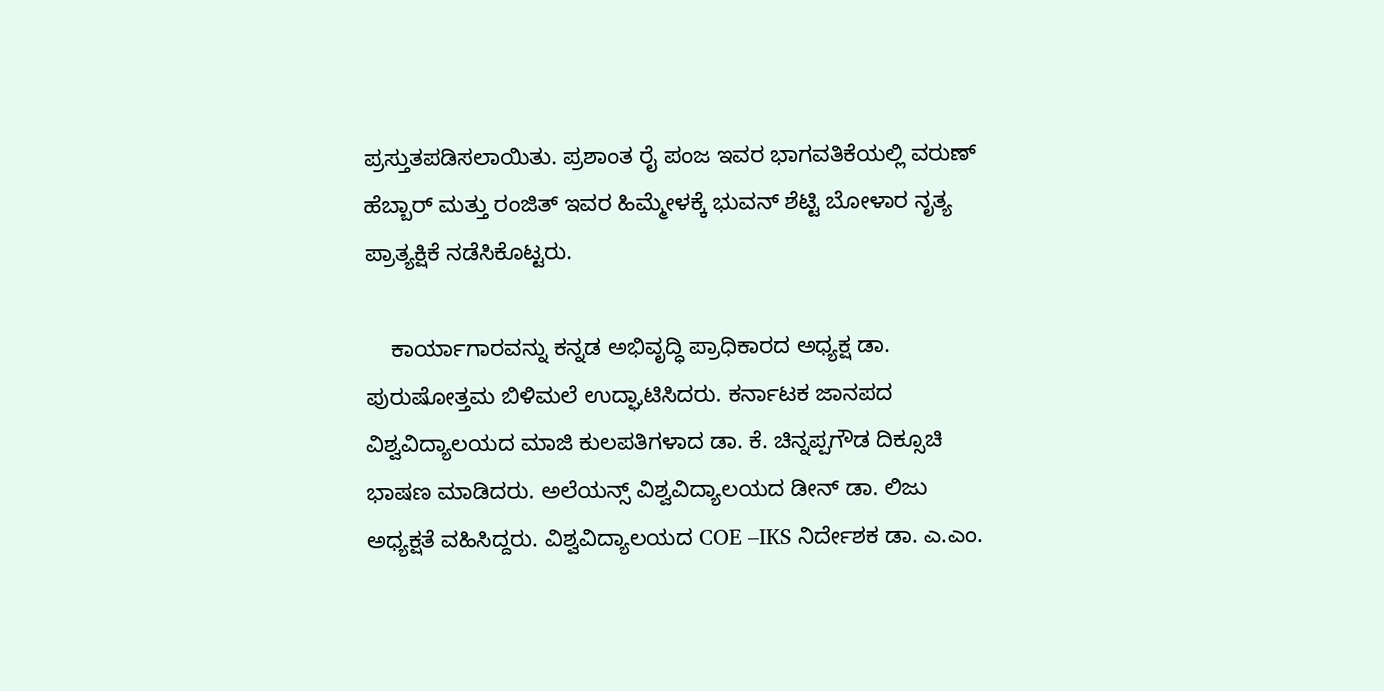ಪ್ರಸ್ತುತಪಡಿಸಲಾಯಿತು. ಪ್ರಶಾಂತ ರೈ ಪಂಜ ಇವರ ಭಾಗವತಿಕೆಯಲ್ಲಿ ವರುಣ್ ಹೆಬ್ಬಾರ್ ಮತ್ತು ರಂಜಿತ್ ಇವರ ಹಿಮ್ಮೇಳಕ್ಕೆ ಭುವನ್ ಶೆಟ್ಟಿ ಬೋಳಾರ ನೃತ್ಯ ಪ್ರಾತ್ಯಕ್ಷಿಕೆ ನಡೆಸಿಕೊಟ್ಟರು.

    ಕಾರ್ಯಾಗಾರವನ್ನು ಕನ್ನಡ ಅಭಿವೃದ್ಧಿ ಪ್ರಾಧಿಕಾರದ ಅಧ್ಯಕ್ಷ ಡಾ. ಪುರುಷೋತ್ತಮ ಬಿಳಿಮಲೆ ಉದ್ಘಾಟಿಸಿದರು. ಕರ್ನಾಟಕ ಜಾನಪದ ವಿಶ್ವವಿದ್ಯಾಲಯದ ಮಾಜಿ ಕುಲಪತಿಗಳಾದ ಡಾ. ಕೆ. ಚಿನ್ನಪ್ಪಗೌಡ ದಿಕ್ಸೂಚಿ ಭಾಷಣ ಮಾಡಿದರು. ಅಲೆಯನ್ಸ್ ವಿಶ್ವವಿದ್ಯಾಲಯದ ಡೀನ್ ಡಾ. ಲಿಜು ಅಧ್ಯಕ್ಷತೆ ವಹಿಸಿದ್ದರು. ವಿಶ್ವವಿದ್ಯಾಲಯದ COE –IKS ನಿರ್ದೇಶಕ ಡಾ. ಎ.ಎಂ.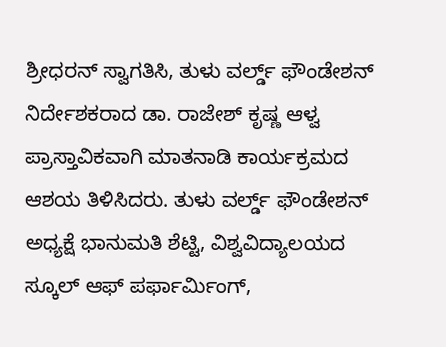ಶ್ರೀಧರನ್ ಸ್ವಾಗತಿಸಿ, ತುಳು ವರ್ಲ್ಡ್ ಫೌಂಡೇಶನ್ ನಿರ್ದೇಶಕರಾದ ಡಾ. ರಾಜೇಶ್ ಕೃಷ್ಣ ಆಳ್ವ ಪ್ರಾಸ್ತಾವಿಕವಾಗಿ ಮಾತನಾಡಿ ಕಾರ್ಯಕ್ರಮದ ಆಶಯ ತಿಳಿಸಿದರು. ತುಳು ವರ್ಲ್ಡ್ ಫೌಂಡೇಶನ್ ಅಧ್ಯಕ್ಷೆ ಭಾನುಮತಿ ಶೆಟ್ಟಿ, ವಿಶ್ವವಿದ್ಯಾಲಯದ ಸ್ಕೂಲ್ ಆಫ್ ಪರ್ಫಾರ್ಮಿಂಗ್,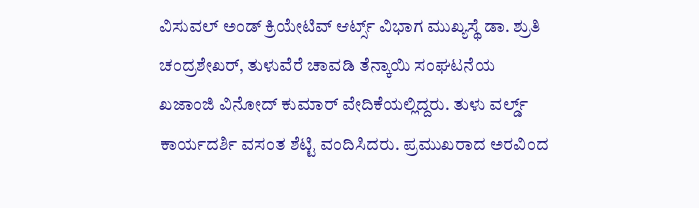ವಿಸುವಲ್ ಅಂಡ್ ಕ್ರಿಯೇಟಿವ್ ಆರ್ಟ್ಸ್ ವಿಭಾಗ ಮುಖ್ಯಸ್ಥೆ ಡಾ. ಶ್ರುತಿ ಚಂದ್ರಶೇಖರ್, ತುಳುವೆರೆ ಚಾವಡಿ ತೆನ್ಕಾಯಿ ಸಂಘಟನೆಯ ಖಜಾಂಜಿ ವಿನೋದ್ ಕುಮಾರ್ ವೇದಿಕೆಯಲ್ಲಿದ್ದರು. ತುಳು ವರ್ಲ್ಡ್ ಕಾರ್ಯದರ್ಶಿ ವಸಂತ ಶೆಟ್ಟಿ ವಂದಿಸಿದರು. ಪ್ರಮುಖರಾದ ಅರವಿಂದ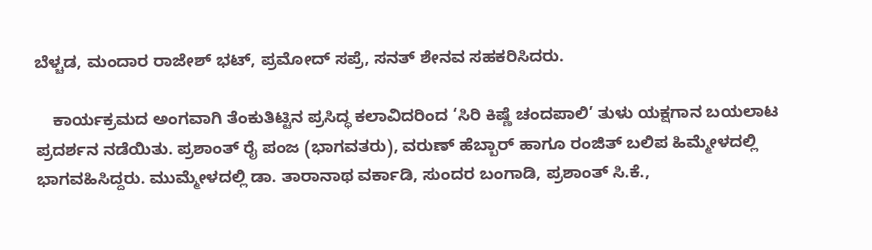ಬೆಳ್ಚಡ, ಮಂದಾರ ರಾಜೇಶ್ ಭಟ್, ಪ್ರಮೋದ್ ಸಪ್ರೆ, ಸನತ್ ಶೇನವ ಸಹಕರಿಸಿದರು.

    ಕಾರ್ಯಕ್ರಮದ ಅಂಗವಾಗಿ ತೆಂಕುತಿಟ್ಟಿನ ಪ್ರಸಿದ್ಧ ಕಲಾವಿದರಿಂದ ‘ಸಿರಿ ಕಿಷ್ಣೆ ಚಂದಪಾಲಿ’ ತುಳು ಯಕ್ಷಗಾನ ಬಯಲಾಟ ಪ್ರದರ್ಶನ ನಡೆಯಿತು. ಪ್ರಶಾಂತ್ ರೈ ಪಂಜ (ಭಾಗವತರು), ವರುಣ್ ಹೆಬ್ಬಾರ್ ಹಾಗೂ ರಂಜಿತ್ ಬಲಿಪ ಹಿಮ್ಮೇಳದಲ್ಲಿ ಭಾಗವಹಿಸಿದ್ದರು. ಮುಮ್ಮೇಳದಲ್ಲಿ ಡಾ. ತಾರಾನಾಥ ವರ್ಕಾಡಿ, ಸುಂದರ ಬಂಗಾಡಿ, ಪ್ರಶಾಂತ್ ಸಿ.ಕೆ.,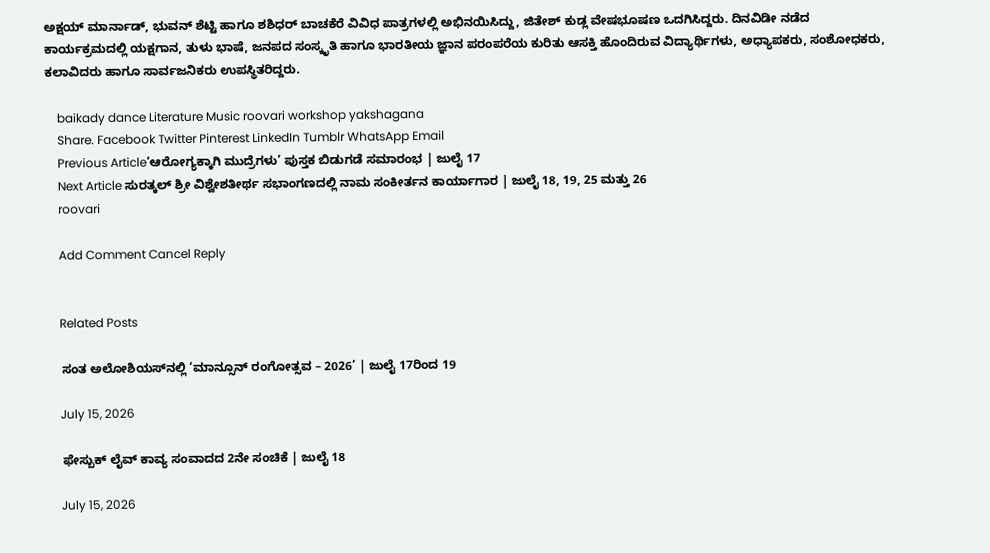ಅಕ್ಷಯ್ ಮಾರ್ನಾಡ್, ಭುವನ್ ಶೆಟ್ಟಿ ಹಾಗೂ ಶಶಿಧರ್ ಬಾಚಕೆರೆ ವಿವಿಧ ಪಾತ್ರಗಳಲ್ಲಿ ಅಭಿನಯಿಸಿದ್ದು, ಜಿತೇಶ್ ಕುಡ್ಲ ವೇಷಭೂಷಣ ಒದಗಿಸಿದ್ದರು. ದಿನವಿಡೀ ನಡೆದ ಕಾರ್ಯಕ್ರಮದಲ್ಲಿ ಯಕ್ಷಗಾನ, ತುಳು ಭಾಷೆ, ಜನಪದ ಸಂಸ್ಕೃತಿ ಹಾಗೂ ಭಾರತೀಯ ಜ್ಞಾನ ಪರಂಪರೆಯ ಕುರಿತು ಆಸಕ್ತಿ ಹೊಂದಿರುವ ವಿದ್ಯಾರ್ಥಿಗಳು, ಅಧ್ಯಾಪಕರು, ಸಂಶೋಧಕರು, ಕಲಾವಿದರು ಹಾಗೂ ಸಾರ್ವಜನಿಕರು ಉಪಸ್ಥಿತರಿದ್ದರು.

    baikady dance Literature Music roovari workshop yakshagana
    Share. Facebook Twitter Pinterest LinkedIn Tumblr WhatsApp Email
    Previous Article‘ಆರೋಗ್ಯಕ್ಕಾಗಿ ಮುದ್ರೆಗಳು’ ಪುಸ್ತಕ ಬಿಡುಗಡೆ ಸಮಾರಂಭ | ಜುಲೈ 17
    Next Article ಸುರತ್ಕಲ್ ಶ್ರೀ ವಿಶ್ವೇಶತೀರ್ಥ ಸಭಾಂಗಣದಲ್ಲಿ ನಾಮ ಸಂಕೀರ್ತನ ಕಾರ್ಯಾಗಾರ | ಜುಲೈ 18, 19, 25 ಮತ್ತು 26
    roovari

    Add Comment Cancel Reply


    Related Posts

    ಸಂತ ಅಲೋಶಿಯಸ್‌ನಲ್ಲಿ ‘ಮಾನ್ಸೂನ್ ರಂಗೋತ್ಸವ – 2026’ | ಜುಲೈ 17ರಿಂದ 19

    July 15, 2026

    ಫೇಸ್ಬುಕ್ ಲೈವ್ ಕಾವ್ಯ ಸಂವಾದದ 2ನೇ ಸಂಚಿಕೆ | ಜುಲೈ 18

    July 15, 2026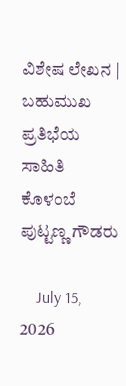ವಿಶೇಷ ಲೇಖನ | ಬಹುಮುಖ ಪ್ರತಿಭೆಯ ಸಾಹಿತಿ ಕೊಳಂಬೆ ಪುಟ್ಟಣ್ಣ ಗೌಡರು

    July 15, 2026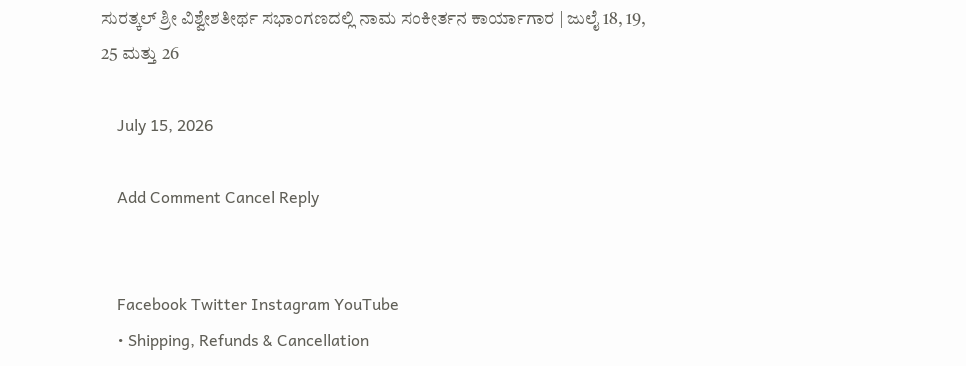ಸುರತ್ಕಲ್ ಶ್ರೀ ವಿಶ್ವೇಶತೀರ್ಥ ಸಭಾಂಗಣದಲ್ಲಿ ನಾಮ ಸಂಕೀರ್ತನ ಕಾರ್ಯಾಗಾರ | ಜುಲೈ 18, 19, 25 ಮತ್ತು 26

    July 15, 2026

    Add Comment Cancel Reply


    Facebook Twitter Instagram YouTube
    • Shipping, Refunds & Cancellation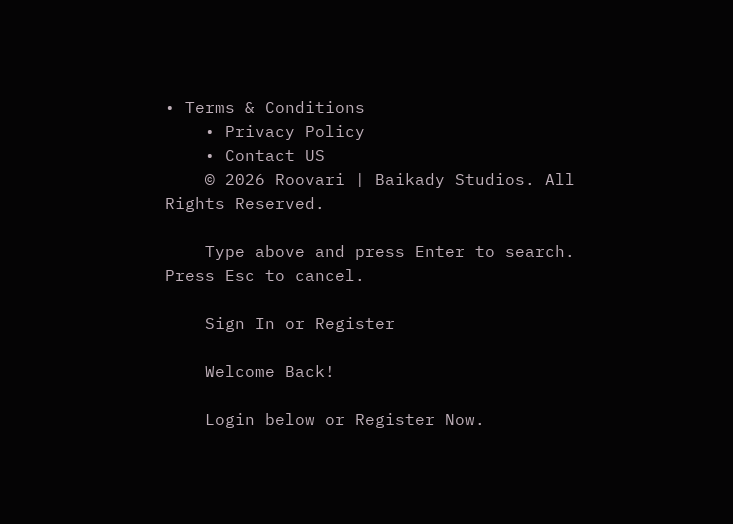• Terms & Conditions
    • Privacy Policy
    • Contact US
    © 2026 Roovari | Baikady Studios. All Rights Reserved.

    Type above and press Enter to search. Press Esc to cancel.

    Sign In or Register

    Welcome Back!

    Login below or Register Now.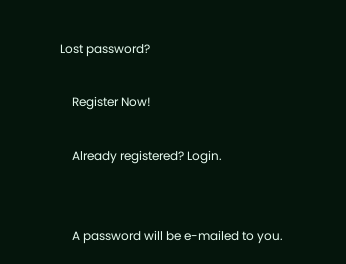Lost password?

    Register Now!

    Already registered? Login.


    A password will be e-mailed to you.